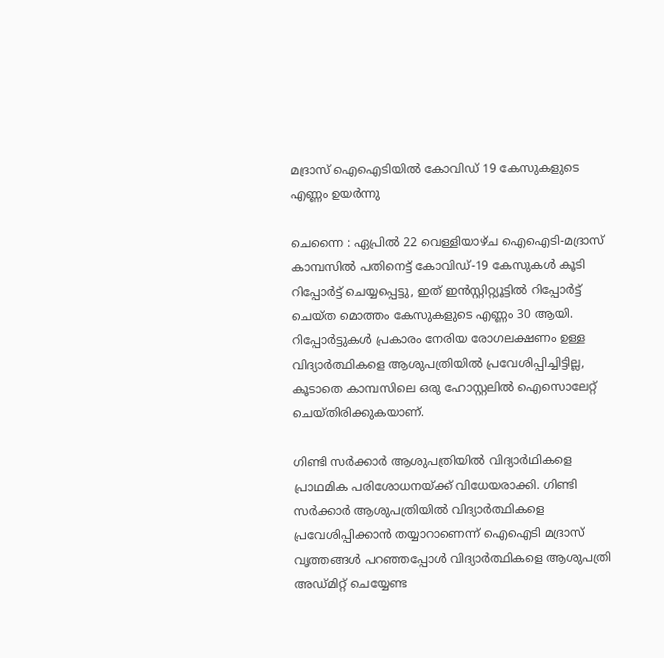മദ്രാസ് ഐഐടിയിൽ കോവിഡ് 19 കേസുകളുടെ എണ്ണം ഉയർന്നു

ചെന്നൈ : ഏപ്രിൽ 22 വെള്ളിയാഴ്ച ഐഐടി-മദ്രാസ് കാമ്പസിൽ പതിനെട്ട് കോവിഡ്-19 കേസുകൾ കൂടി റിപ്പോർട്ട് ചെയ്യപ്പെട്ടു, ഇത് ഇൻസ്റ്റിറ്റ്യൂട്ടിൽ റിപ്പോർട്ട് ചെയ്ത മൊത്തം കേസുകളുടെ എണ്ണം 30 ആയി. റിപ്പോർട്ടുകൾ പ്രകാരം നേരിയ രോഗലക്ഷണം ഉള്ള വിദ്യാർത്ഥികളെ ആശുപത്രിയിൽ പ്രവേശിപ്പിച്ചിട്ടില്ല, കൂടാതെ കാമ്പസിലെ ഒരു ഹോസ്റ്റലിൽ ഐസൊലേറ്റ് ചെയ്തിരിക്കുകയാണ്.

ഗിണ്ടി സർക്കാർ ആശുപത്രിയിൽ വിദ്യാർഥികളെ പ്രാഥമിക പരിശോധനയ്ക്ക് വിധേയരാക്കി. ഗിണ്ടി സർക്കാർ ആശുപത്രിയിൽ വിദ്യാർത്ഥികളെ പ്രവേശിപ്പിക്കാൻ തയ്യാറാണെന്ന് ഐഐടി മദ്രാസ് വൃത്തങ്ങൾ പറഞ്ഞപ്പോൾ വിദ്യാർത്ഥികളെ ആശുപത്രി അഡ്മിറ്റ് ചെയ്യേണ്ട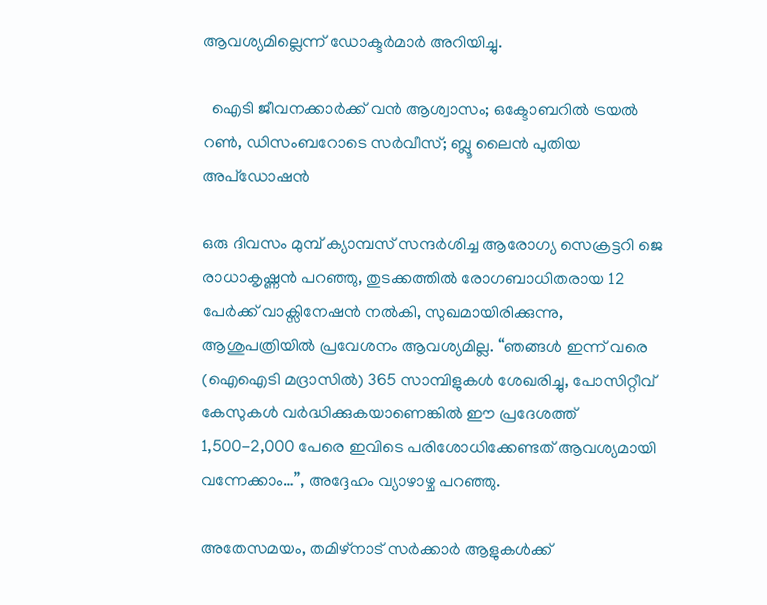ആവശ്യമില്ലെന്ന് ഡോക്ടർമാർ അറിയിച്ചു.

  ഐടി ജീവനക്കാർക്ക് വൻ ആശ്വാസം; ഒക്ടോബറിൽ ട്രയൽ റൺ, ഡിസംബറോടെ സർവീസ്; ബ്ലൂ ലൈൻ പുതിയ അപ്‍ഡോഷൻ

ഒരു ദിവസം മുമ്പ് ക്യാമ്പസ് സന്ദർശിച്ച ആരോഗ്യ സെക്രട്ടറി ജെ രാധാകൃഷ്ണൻ പറഞ്ഞു, തുടക്കത്തിൽ രോഗബാധിതരായ 12 പേർക്ക് വാക്സിനേഷൻ നൽകി, സുഖമായിരിക്കുന്നു, ആശുപത്രിയിൽ പ്രവേശനം ആവശ്യമില്ല. “ഞങ്ങൾ ഇന്ന് വരെ (ഐഐടി മദ്രാസിൽ) 365 സാമ്പിളുകൾ ശേഖരിച്ചു, പോസിറ്റീവ് കേസുകൾ വർദ്ധിക്കുകയാണെങ്കിൽ ഈ പ്രദേശത്ത് 1,500-2,000 പേരെ ഇവിടെ പരിശോധിക്കേണ്ടത് ആവശ്യമായി വന്നേക്കാം…”, അദ്ദേഹം വ്യാഴാഴ്ച പറഞ്ഞു.

അതേസമയം, തമിഴ്‌നാട് സർക്കാർ ആളുകൾക്ക്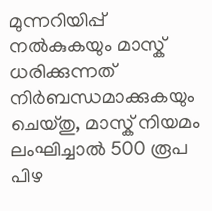മുന്നറിയിപ്പ് നൽകുകയും മാസ്ക് ധരിക്കുന്നത് നിർബന്ധമാക്കുകയും ചെയ്തു, മാസ്ക് നിയമം ലംഘിച്ചാൽ 500 രൂപ പിഴ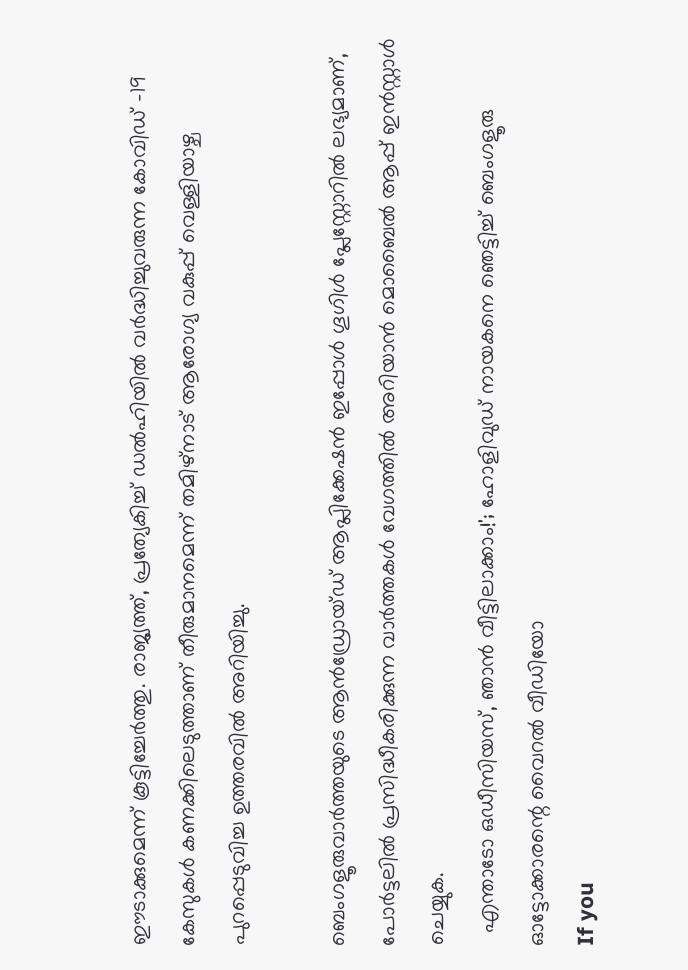ഈടാക്കുമെന്ന് കൂട്ടിച്ചേർത്തു. രാജ്യത്ത്, പ്രത്യേകിച്ച് ഡൽഹിയിൽ വർദ്ധിച്ചുവരുന്ന കോവിഡ് -19 കേസുകൾ കണക്കിലെടുത്താണ് തീരുമാനമെന്ന് തമിഴ്‌നാട് ആരോഗ്യ വകുപ്പ് വെള്ളിയാഴ്ച പുറപ്പെടുവിച്ച ഉത്തരവിൽ അറിയിച്ചു.

ബെംഗളൂരുവാർത്തയുടെ ആൻഡ്രോയ്ഡ് ആപ്ലിക്കേഷൻ ഇപ്പോൾ ഗൂഗിൾ പ്ലേസ്റ്റോറിൽ ലഭ്യമാണ്, പോർട്ടലിൽ പ്രസിദ്ധീകരിക്കുന്ന വാർത്തകൾ വേഗത്തിൽ അറിയാൻ മൊബൈൽ ആപ്പ് ഇൻസ്റ്റാൾ ചെയ്യുക.
  എന്താടോ ഒഡീസിയസ്, ഞാൻ വീട്ടിലാക്കാം!'; ഹോളിവുഡ് നായകനെ ഞെട്ടിച്ച് ബെംഗളൂരു ഓട്ടോക്കാരന്റെ വൈറൽ വീഡിയോ
If you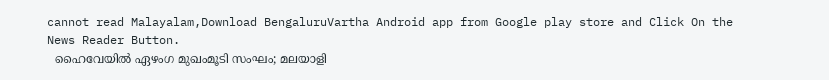cannot read Malayalam,Download BengaluruVartha Android app from Google play store and Click On the News Reader Button.
  ഹൈവേയിൽ ഏഴംഗ മുഖംമൂടി സംഘം; മലയാളി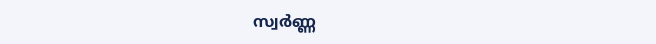സ്വർണ്ണ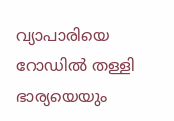വ്യാപാരിയെ റോഡിൽ തള്ളി ഭാര്യയെയും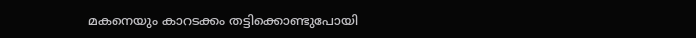മകനെയും കാറടക്കം തട്ടിക്കൊണ്ടുപോയി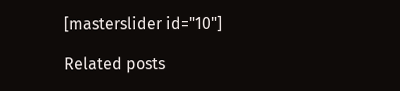[masterslider id="10"]

Related posts